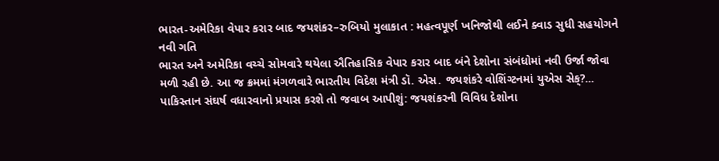ભારત-અમેરિકા વેપાર કરાર બાદ જયશંકર–રુબિયો મુલાકાત : મહત્વપૂર્ણ ખનિજોથી લઈને ક્વાડ સુધી સહયોગને નવી ગતિ
ભારત અને અમેરિકા વચ્ચે સોમવારે થયેલા ઐતિહાસિક વેપાર કરાર બાદ બંને દેશોના સંબંધોમાં નવી ઉર્જા જોવા મળી રહી છે. આ જ ક્રમમાં મંગળવારે ભારતીય વિદેશ મંત્રી ડૉ. એસ. જયશંકરે વોશિંગ્ટનમાં યુએસ સેક્?...
પાકિસ્તાન સંઘર્ષ વધારવાનો પ્રયાસ કરશે તો જવાબ આપીશું: જયશંકરની વિવિધ દેશોના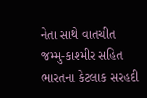નેતા સાથે વાતચીત
જમ્મુ-કાશ્મીર સહિત ભારતના કેટલાક સરહદી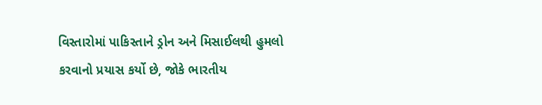વિસ્તારોમાં પાકિસ્તાને ડ્રોન અને મિસાઈલથી હુમલો કરવાનો પ્રયાસ કર્યો છે, જોકે ભારતીય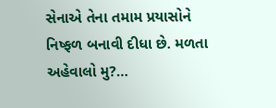સેનાએ તેના તમામ પ્રયાસોને નિષ્ફળ બનાવી દીધા છે. મળતા અહેવાલો મુ?...